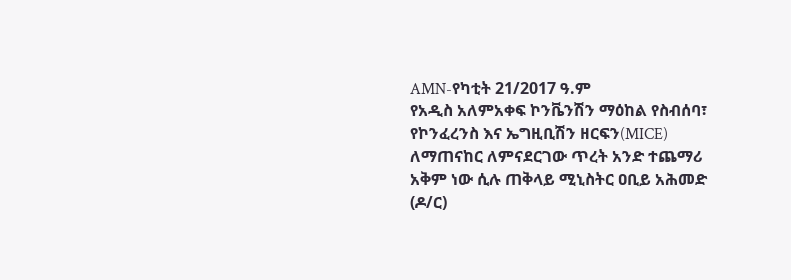AMN-የካቲት 21/2017 ዓ.ም
የአዲስ አለምአቀፍ ኮንቬንሽን ማዕከል የስብሰባ፣ የኮንፈረንስ እና ኤግዚቢሽን ዘርፍን(MICE) ለማጠናከር ለምናደርገው ጥረት አንድ ተጨማሪ አቅም ነው ሲሉ ጠቅላይ ሚኒስትር ዐቢይ አሕመድ (ዶ/ር)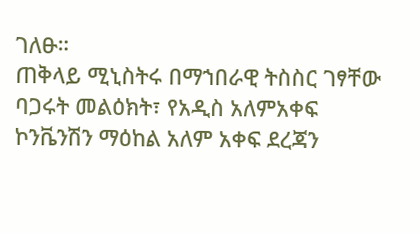ገለፁ።
ጠቅላይ ሚኒስትሩ በማኀበራዊ ትስስር ገፃቸው ባጋሩት መልዕክት፣ የአዲስ አለምአቀፍ ኮንቬንሽን ማዕከል አለም አቀፍ ደረጃን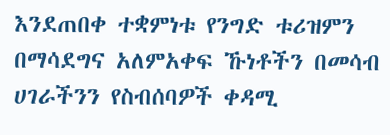እንደጠበቀ ተቋምነቱ የንግድ ቱሪዝምን በማሳደግና አለምአቀፍ ኹነቶችን በመሳብ ሀገራችንን የስብሰባዎች ቀዳሚ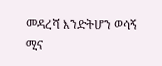መዳረሻ እንድትሆን ወሳኝ ሚና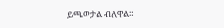ይጫወታል ብለዋል።